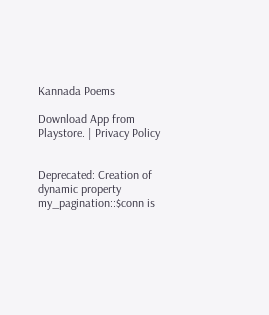Kannada Poems

Download App from Playstore. | Privacy Policy


Deprecated: Creation of dynamic property my_pagination::$conn is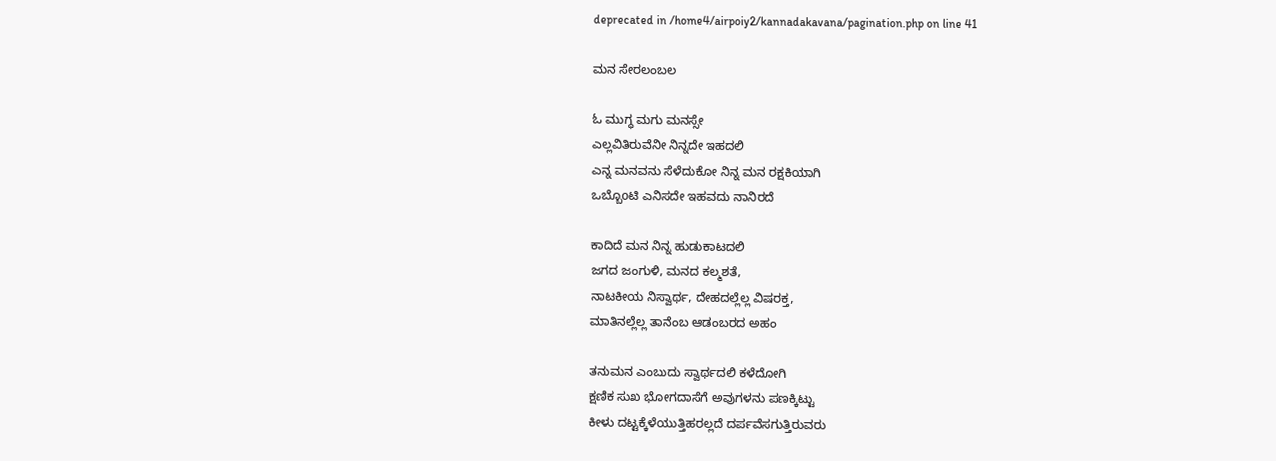deprecated in /home4/airpoiy2/kannadakavana/pagination.php on line 41

ಮನ ಸೇರಲಂಬಲ

ಓ ಮುಗ್ಧ ಮಗು ಮನಸ್ಸೇ
ಎಲ್ಲವಿತಿರುವೆನೀ ನಿನ್ನದೇ ಇಹದಲಿ
ಎನ್ನ ಮನವನು ಸೆಳೆದುಕೋ ನಿನ್ನ ಮನ ರಕ್ಷಕಿಯಾಗಿ
ಒಬ್ಬೊoಟಿ ಎನಿಸದೇ ಇಹವದು ನಾನಿರದೆ

ಕಾದಿದೆ ಮನ ನಿನ್ನ ಹುಡುಕಾಟದಲಿ
ಜಗದ ಜಂಗುಳಿ, ಮನದ ಕಲ್ಮಶತೆ,
ನಾಟಕೀಯ ನಿಸ್ವಾರ್ಥ, ದೇಹದಲ್ಲೆಲ್ಲ ವಿಷರಕ್ತ,
ಮಾತಿನಲ್ಲೆಲ್ಲ ತಾನೆಂಬ ಆಡಂಬರದ ಅಹಂ

ತನುಮನ ಎಂಬುದು ಸ್ವಾರ್ಥದಲಿ ಕಳೆದೋಗಿ
ಕ್ಷಣಿಕ ಸುಖ ಭೋಗದಾಸೆಗೆ ಅವುಗಳನು ಪಣಕ್ಕಿಟ್ಟು
ಕೀಳು ದಟ್ಟಕ್ಕೆಳೆಯುತ್ತಿಹರಲ್ಲದೆ ದರ್ಪವೆಸಗುತ್ತಿರುವರು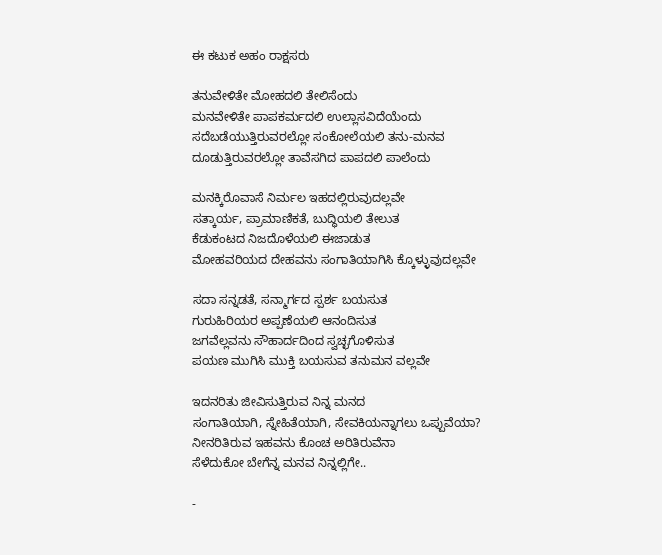ಈ ಕಟುಕ ಅಹಂ ರಾಕ್ಷಸರು

ತನುವೇಳಿತೇ ಮೋಹದಲಿ ತೇಲಿಸೆಂದು
ಮನವೇಳಿತೇ ಪಾಪಕರ್ಮದಲಿ ಉಲ್ಲಾಸವಿದೆಯೆಂದು
ಸದೆಬಡೆಯುತ್ತಿರುವರಲ್ಲೋ ಸಂಕೋಲೆಯಲಿ ತನು-ಮನವ
ದೂಡುತ್ತಿರುವರಲ್ಲೋ ತಾವೆಸಗಿದ ಪಾಪದಲಿ ಪಾಲೆಂದು

ಮನಕ್ಕಿರೊವಾಸೆ ನಿರ್ಮಲ ಇಹದಲ್ಲಿರುವುದಲ್ಲವೇ
ಸತ್ಕಾರ್ಯ, ಪ್ರಾಮಾಣಿಕತೆ, ಬುದ್ಧಿಯಲಿ ತೇಲುತ
ಕೆಡುಕಂಟದ ನಿಜದೊಳೆಯಲಿ ಈಜಾಡುತ
ಮೋಹವರಿಯದ ದೇಹವನು ಸಂಗಾತಿಯಾಗಿಸಿ ಕ್ಕೊಳ್ಳುವುದಲ್ಲವೇ

ಸದಾ ಸನ್ನಡತೆ, ಸನ್ಮಾರ್ಗದ ಸ್ಪರ್ಶ ಬಯಸುತ
ಗುರುಹಿರಿಯರ ಅಪ್ಪಣೆಯಲಿ ಆನಂದಿಸುತ
ಜಗವೆಲ್ಲವನು ಸೌಹಾರ್ದದಿಂದ ಸ್ವಚ್ಛಗೊಳಿಸುತ
ಪಯಣ ಮುಗಿಸಿ ಮುಕ್ತಿ ಬಯಸುವ ತನುಮನ ವಲ್ಲವೇ

ಇದನರಿತು ಜೀವಿಸುತ್ತಿರುವ ನಿನ್ನ ಮನದ
ಸಂಗಾತಿಯಾಗಿ, ಸ್ನೇಹಿತೆಯಾಗಿ, ಸೇವಕಿಯನ್ನಾಗಲು ಒಪ್ಪುವೆಯಾ?
ನೀನರಿತಿರುವ ಇಹವನು ಕೊಂಚ ಅರಿತಿರುವೆನಾ
ಸೆಳೆದುಕೋ ಬೇಗೆನ್ನ ಮನವ ನಿನ್ನಲ್ಲಿಗೇ..

-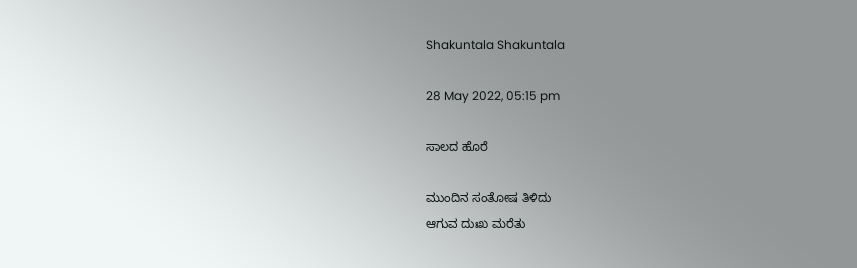Shakuntala Shakuntala

28 May 2022, 05:15 pm

ಸಾಲದ ಹೊರೆ

ಮುಂದಿನ ಸಂತೋಷ ತಿಳಿದು
ಆಗುವ ದುಃಖ ಮರೆತು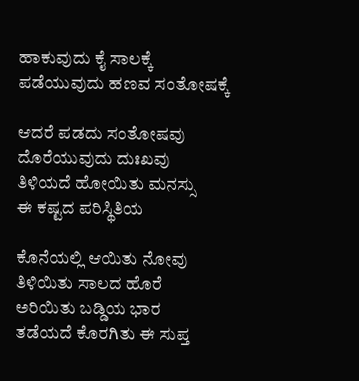ಹಾಕುವುದು ಕೈ ಸಾಲಕ್ಕೆ
ಪಡೆಯುವುದು ಹಣವ ಸಂತೋಷಕ್ಕೆ

ಆದರೆ ಪಡದು ಸಂತೋಷವು
ದೊರೆಯುವುದು ದುಃಖವು
ತಿಳಿಯದೆ ಹೋಯಿತು ಮನಸ್ಸು
ಈ ಕಷ್ಟದ ಪರಿಸ್ಥಿತಿಯ

ಕೊನೆಯಲ್ಲಿ ಆಯಿತು ನೋವು
ತಿಳಿಯಿತು ಸಾಲದ ಹೊರೆ
ಅರಿಯಿತು ಬಡ್ಡಿಯ ಭಾರ
ತಡೆಯದೆ ಕೊರಗಿತು ಈ ಸುಪ್ತ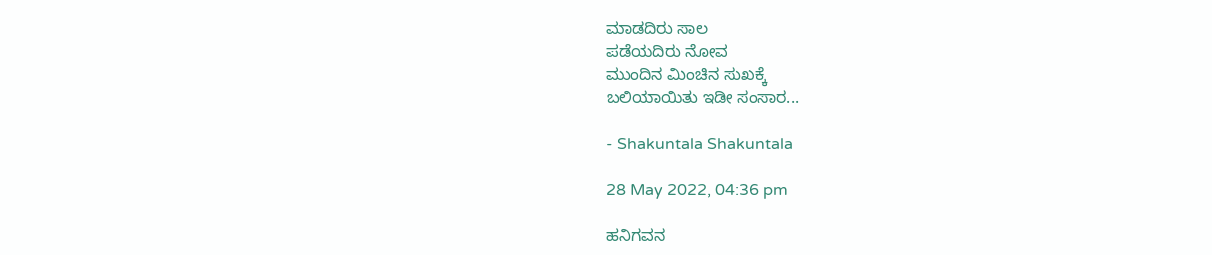ಮಾಡದಿರು ಸಾಲ
ಪಡೆಯದಿರು ನೋವ
ಮುಂದಿನ ಮಿಂಚಿನ ಸುಖಕ್ಕೆ
ಬಲಿಯಾಯಿತು ಇಡೀ ಸಂಸಾರ...

- Shakuntala Shakuntala

28 May 2022, 04:36 pm

ಹನಿಗವನ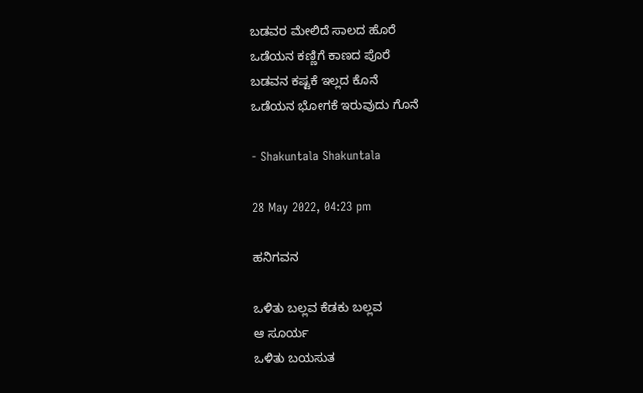ಬಡವರ ಮೇಲಿದೆ ಸಾಲದ ಹೊರೆ
ಒಡೆಯನ ಕಣ್ಣಿಗೆ ಕಾಣದ ಪೊರೆ
ಬಡವನ ಕಷ್ಟಕೆ ಇಲ್ಲದ ಕೊನೆ
ಒಡೆಯನ ಭೋಗಕೆ ಇರುವುದು ಗೊನೆ

- Shakuntala Shakuntala

28 May 2022, 04:23 pm

ಹನಿಗವನ

ಒಳಿತು ಬಲ್ಲವ ಕೆಡಕು ಬಲ್ಲವ
ಆ ಸೂರ್ಯ
ಒಳಿತು ಬಯಸುತ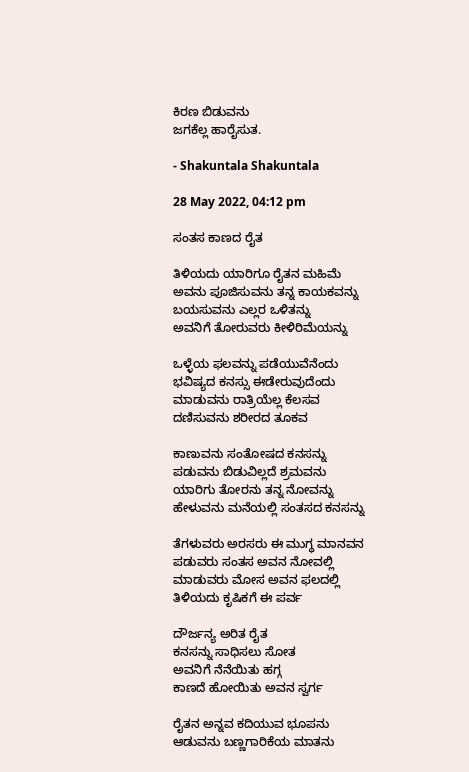ಕಿರಣ ಬಿಡುವನು
ಜಗಕೆಲ್ಲ ಹಾರೈಸುತ.

- Shakuntala Shakuntala

28 May 2022, 04:12 pm

ಸಂತಸ ಕಾಣದ ರೈತ

ತಿಳಿಯದು ಯಾರಿಗೂ ರೈತನ ಮಹಿಮೆ
ಅವನು ಪೂಜಿಸುವನು ತನ್ನ ಕಾಯಕವನ್ನು
ಬಯಸುವನು ಎಲ್ಲರ ಒಳಿತನ್ನು
ಅವನಿಗೆ ತೋರುವರು ಕೀಳಿರಿಮೆಯನ್ನು

ಒಳ್ಳೆಯ ಫಲವನ್ನು ಪಡೆಯುವೆನೆಂದು
ಭವಿಷ್ಯದ ಕನಸ್ಸು ಈಡೇರುವುದೆಂದು
ಮಾಡುವನು ರಾತ್ರಿಯೆಲ್ಲ ಕೆಲಸವ
ದಣಿಸುವನು ಶರೀರದ ತೂಕವ

ಕಾಣುವನು ಸಂತೋಷದ ಕನಸನ್ನು
ಪಡುವನು ಬಿಡುವಿಲ್ಲದೆ ಶ್ರಮವನು
ಯಾರಿಗು ತೋರನು ತನ್ನ ನೋವನ್ನು
ಹೇಳುವನು ಮನೆಯಲ್ಲಿ ಸಂತಸದ ಕನಸನ್ನು

ತೆಗಳುವರು ಅರಸರು ಈ ಮುಗ್ಧ ಮಾನವನ
ಪಡುವರು ಸಂತಸ ಅವನ ನೋವಲ್ಲಿ
ಮಾಡುವರು ಮೋಸ ಅವನ ಫಲದಲ್ಲಿ
ತಿಳಿಯದು ಕೃಷಿಕಗೆ ಈ ಪರ್ವ

ದೌರ್ಜನ್ಯ ಅರಿತ ರೈತ
ಕನಸನ್ನು ಸಾಧಿಸಲು ಸೋತ
ಅವನಿಗೆ ನೆನೆಯಿತು ಹಗ್ಗ
ಕಾಣದೆ ಹೋಯಿತು ಅವನ ಸ್ವರ್ಗ

ರೈತನ ಅನ್ನವ ಕದಿಯುವ ಭೂಪನು
ಆಡುವನು ಬಣ್ಣಗಾರಿಕೆಯ ಮಾತನು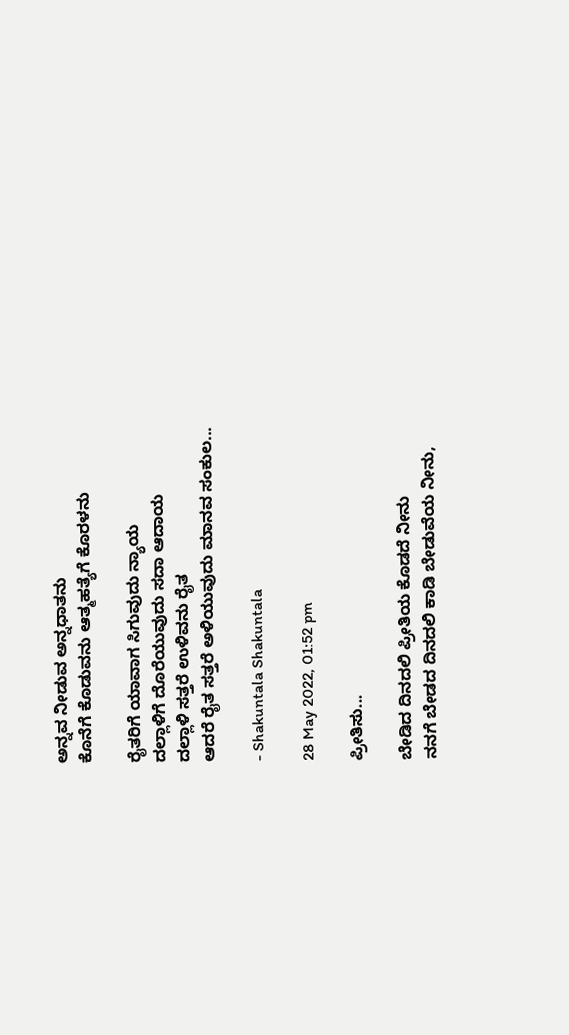ಅನ್ನವ ನೀಡುವ ಅನ್ನಧಾತನು
ಕೊನೆಗೆ ಕೊಡುವನು ಆತ್ಮಹತ್ಯೆಗೆ ಕೊರಳನು

ರೈತರಿಗೆ ಯಾವಾಗ ಸಿಗುವುದು ನ್ಯಾಯ
ದಲ್ಲಾಳಿಗೆ ದೊರೆಯುವುದು ಸದಾ ಆದಾಯ
ದಲ್ಲಾಳಿ ಸತ್ತರೆ ಉಳಿವನು ರೈತ
ಆದರೆ ರೈತ ಸತ್ತರೆ ಅಳಿಯುವುದು ಮಾನವ ಸಂಕುಲ...

- Shakuntala Shakuntala

28 May 2022, 01:52 pm

ಪ್ರೀತಿಸು...

ಬೇಡಿದ ದಿನದಲಿ ಪ್ರೀತಿಯ ಕೊಡದೆ ನೀನು
ನನಗೆ ಬೇಡದ ದಿನದಲಿ ಕಾಡಿ ಬೇಡುವೆಯ ನೀನು,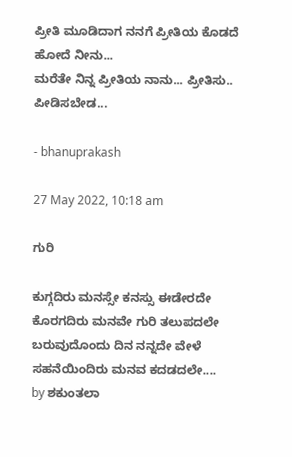ಪ್ರೀತಿ ಮೂಡಿದಾಗ ನನಗೆ ಪ್ರೀತಿಯ ಕೊಡದೆ ಹೋದೆ ನೀನು...
ಮರೆತೇ ನಿನ್ನ ಪ್ರೀತಿಯ ನಾನು... ಪ್ರೀತಿಸು.. ಪೀಡಿಸಬೇಡ...

- bhanuprakash

27 May 2022, 10:18 am

ಗುರಿ

ಕುಗ್ಗದಿರು ಮನಸ್ಸೇ ಕನಸ್ಸು ಈಡೇರದೇ
ಕೊರಗದಿರು ಮನವೇ ಗುರಿ ತಲುಪದಲೇ
ಬರುವುದೊಂದು ದಿನ ನನ್ನದೇ ವೇಳೆ
ಸಹನೆಯಿಂದಿರು ಮನವ ಕದಡದಲೇ....
by ಶಕುಂತಲಾ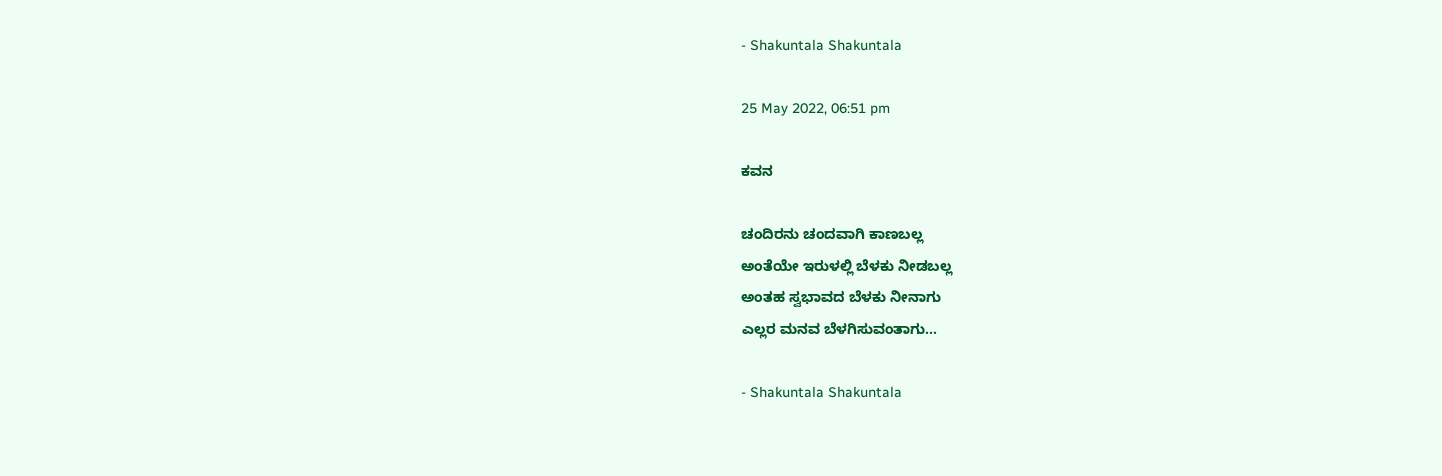- Shakuntala Shakuntala

25 May 2022, 06:51 pm

ಕವನ

ಚಂದಿರನು ಚಂದವಾಗಿ ಕಾಣಬಲ್ಲ
ಅಂತೆಯೇ ಇರುಳಲ್ಲಿ ಬೆಳಕು ನೀಡಬಲ್ಲ
ಅಂತಹ ಸ್ವಭಾವದ ಬೆಳಕು ನೀನಾಗು
ಎಲ್ಲರ ಮನವ ಬೆಳಗಿಸುವಂತಾಗು...

- Shakuntala Shakuntala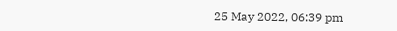25 May 2022, 06:39 pm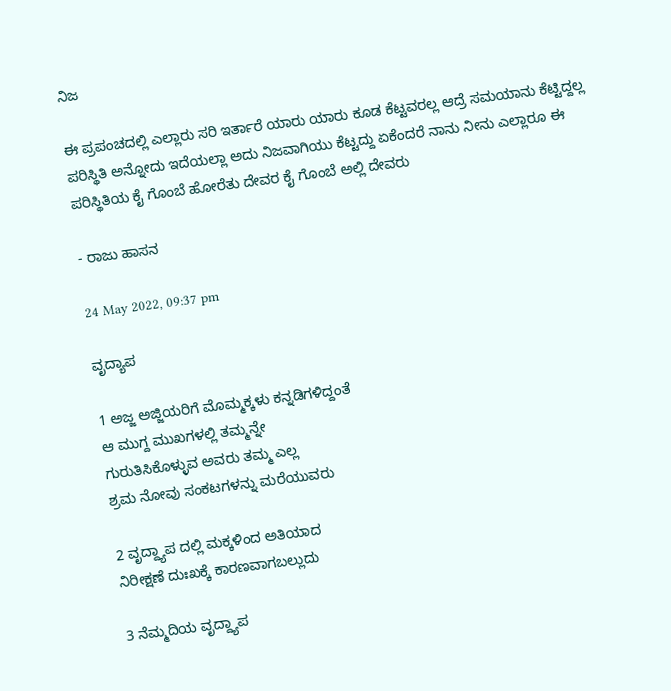ನಿಜ

ಈ ಪ್ರಪಂಚದಲ್ಲಿ ಎಲ್ಲಾರು ಸರಿ ಇರ್ತಾರೆ ಯಾರು ಯಾರು ಕೂಡ ಕೆಟ್ಟವರಲ್ಲ ಆದ್ರೆ ಸಮಯಾನು ಕೆಟ್ಟಿದ್ದಲ್ಲ ಪರಿಸ್ಥಿತಿ ಅನ್ನೋದು ಇದೆಯಲ್ಲಾ ಅದು ನಿಜವಾಗಿಯು ಕೆಟ್ಟದ್ದು ಏಕೆಂದರೆ ನಾನು ನೀನು ಎಲ್ಲಾರೂ ಈ ಪರಿಸ್ಥಿತಿಯ ಕೈ ಗೊಂಬೆ ಹೋರೆತು ದೇವರ ಕೈ ಗೊಂಬೆ ಅಲ್ಲಿ ದೇವರು

- ರಾಜು ಹಾಸನ

24 May 2022, 09:37 pm

ವೃದ್ಯಾಪ

1 ಅಜ್ಜ ಅಜ್ಜಿಯರಿಗೆ ಮೊಮ್ಮಕ್ಕಳು ಕನ್ನಡಿಗಳಿದ್ದಂತೆ
ಆ ಮುಗ್ದ ಮುಖಗಳಲ್ಲಿ ತಮ್ಮನ್ನೇ
ಗುರುತಿಸಿಕೊಳ್ಳುವ ಅವರು ತಮ್ಮ ಎಲ್ಲ
ಶ್ರಮ ನೋವು ಸಂಕಟಗಳನ್ನು ಮರೆಯುವರು

2 ವೃದ್ದ್ಯಾಪ ದಲ್ಲಿ ಮಕ್ಕಳಿಂದ ಅತಿಯಾದ
ನಿರೀಕ್ಷಣೆ ದುಃಖಕ್ಕೆ ಕಾರಣವಾಗಬಲ್ಲುದು

3 ನೆಮ್ಮದಿಯ ವೃದ್ದ್ಯಾಪ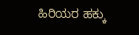ಹಿರಿಯರ ಹಕ್ಕು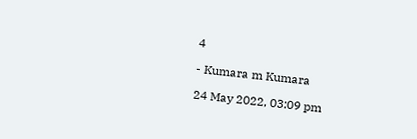4

- Kumara m Kumara

24 May 2022, 03:09 pm